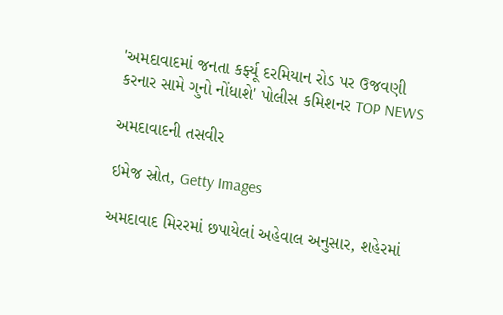'અમદાવાદમાં જનતા કર્ફ્યૂ દરમિયાન રોડ પર ઉજવણી કરનાર સામે ગુનો નોંધાશે' પોલીસ કમિશનર TOP NEWS

અમદાવાદની તસવીર

ઇમેજ સ્રોત, Getty Images

અમદાવાદ મિરરમાં છપાયેલાં અહેવાલ અનુસાર, શહેરમાં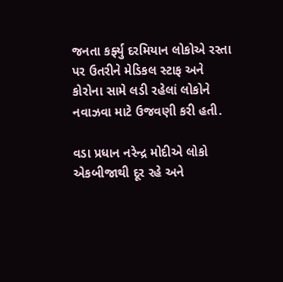જનતા કર્ફ્યુ દરમિયાન લોકોએ રસ્તા પર ઉતરીને મેડિકલ સ્ટાફ અને કોરોના સામે લડી રહેલાં લોકોને નવાઝવા માટે ઉજવણી કરી હતી.

વડા પ્રધાન નરેન્દ્ર મોદીએ લોકો એકબીજાથી દૂર રહે અને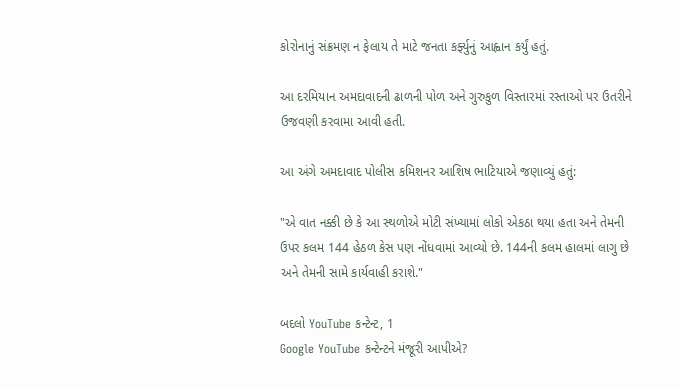કોરોનાનું સંક્રમણ ન ફેલાય તે માટે જનતા કર્ફ્યુનું આહ્વાન કર્યું હતું.

આ દરમિયાન અમદાવાદની ઢાળની પોળ અને ગુરુકુળ વિસ્તારમાં રસ્તાઓ પર ઉતરીને ઉજવણી કરવામા આવી હતી.

આ અંગે અમદાવાદ પોલીસ કમિશનર આશિષ ભાટિયાએ જણાવ્યું હતું:

"એ વાત નક્કી છે કે આ સ્થળોએ મોટી સંખ્યામાં લોકો એકઠા થયા હતા અને તેમની ઉપર કલમ 144 હેઠળ કેસ પણ નોંધવામાં આવ્યો છે. 144ની કલમ હાલમાં લાગુ છે અને તેમની સામે કાર્યવાહી કરાશે."

બદલો YouTube કન્ટેન્ટ, 1
Google YouTube કન્ટેન્ટને મંજૂરી આપીએ?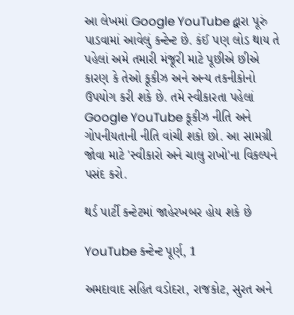આ લેખમાં Google YouTube દ્વારા પૂરું પાડવામાં આવેલું કન્ટેન્ટ છે. કંઈ પણ લોડ થાય તે પહેલાં અમે તમારી મંજૂરી માટે પૂછીએ છીએ કારણ કે તેઓ કૂકીઝ અને અન્ય તકનીકોનો ઉપયોગ કરી શકે છે. તમે સ્વીકારતા પહેલાં Google YouTube કૂકીઝ નીતિ અને ગોપનીયતાની નીતિ વાંચી શકો છો. આ સામગ્રી જોવા માટે 'સ્વીકારો અને ચાલુ રાખો'ના વિકલ્પને પસંદ કરો.

થર્ડ પાર્ટી કન્ટેટમાં જાહેરખબર હોય શકે છે

YouTube કન્ટેન્ટ પૂર્ણ, 1

અમદાવાદ સહિત વડોદરા, રાજકોટ, સુરત અને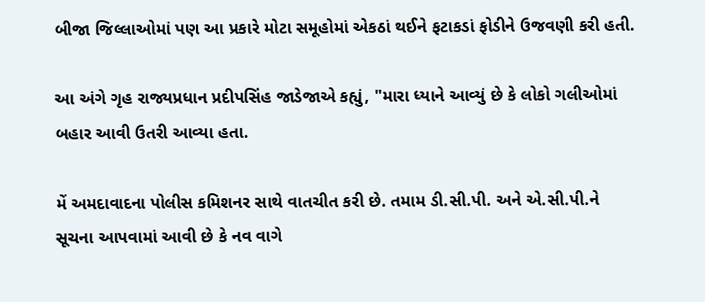બીજા જિલ્લાઓમાં પણ આ પ્રકારે મોટા સમૂહોમાં એકઠાં થઈને ફટાકડાં ફોડીને ઉજવણી કરી હતી.

આ અંગે ગૃહ રાજ્યપ્રધાન પ્રદીપસિંહ જાડેજાએ કહ્યું, "મારા ધ્યાને આવ્યું છે કે લોકો ગલીઓમાં બહાર આવી ઉતરી આવ્યા હતા.

મેં અમદાવાદના પોલીસ કમિશનર સાથે વાતચીત કરી છે. તમામ ડી.સી.પી. અને એ.સી.પી.ને સૂચના આપવામાં આવી છે કે નવ વાગે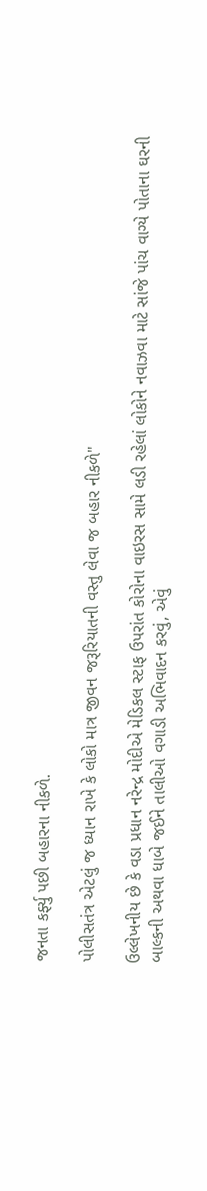જનતા કર્ફ્યુ પછી બહારના નીકળે.

પોલીસતંત્ર એટલું જ ધ્યાન રાખે કે લોકો માત્ર જીવન જરૂરિયાતની વસ્તુ લેવા જ બહાર નીકળે"

ઉલ્લેખનીય છે કે વડા પ્રધાન નરેન્દ્ર મોદીએ મેડિકલ સ્ટાફ ઉપરાંત કોરોના વાઇરસ સામે લડી રહેલાં લોકોને નવાઝવા માટે સાંજે પાંચ વાગ્યે પોતાના ઘરની બાલ્કની અથવા ધાબે જઈને તાલીઓ વગાડી અભિવાદન કરવું, એવું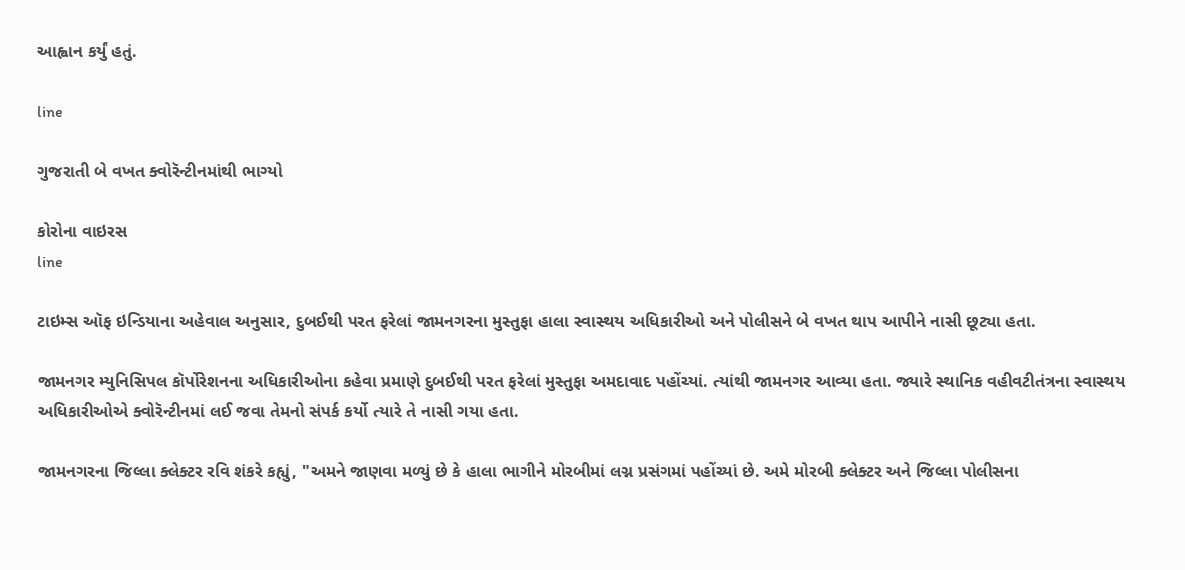આહ્વાન કર્યું હતું.

line

ગુજરાતી બે વખત ક્વોરૅન્ટીનમાંથી ભાગ્યો

કોરોના વાઇરસ
line

ટાઇમ્સ ઑફ ઇન્ડિયાના અહેવાલ અનુસાર, દુબઈથી પરત ફરેલાં જામનગરના મુસ્તુફા હાલા સ્વાસ્થય અધિકારીઓ અને પોલીસને બે વખત થાપ આપીને નાસી છૂટ્યા હતા.

જામનગર મ્યુનિસિપલ કૉર્પોરેશનના અધિકારીઓના કહેવા પ્રમાણે દુબઈથી પરત ફરેલાં મુસ્તુફા અમદાવાદ પહોંચ્યાં. ત્યાંથી જામનગર આવ્યા હતા. જ્યારે સ્થાનિક વહીવટીતંત્રના સ્વાસ્થય અધિકારીઓએ ક્વોરૅન્ટીનમાં લઈ જવા તેમનો સંપર્ક કર્યો ત્યારે તે નાસી ગયા હતા.

જામનગરના જિલ્લા ક્લેક્ટર રવિ શંકરે કહ્યું, "અમને જાણવા મળ્યું છે કે હાલા ભાગીને મોરબીમાં લગ્ન પ્રસંગમાં પહોંચ્યાં છે. અમે મોરબી ક્લેક્ટર અને જિલ્લા પોલીસના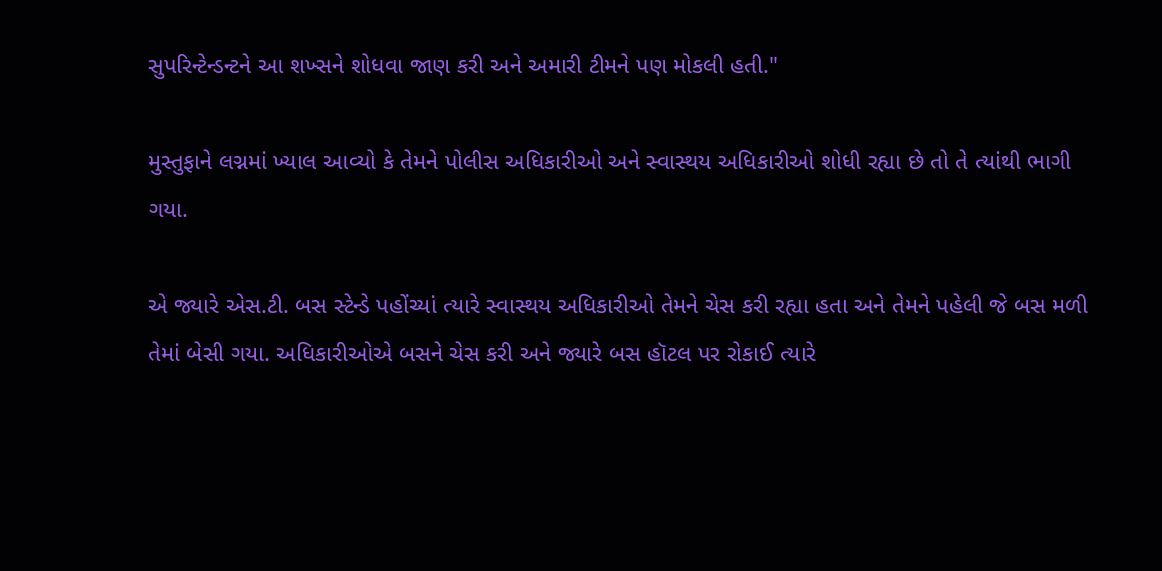સુપરિન્ટેન્ડન્ટને આ શખ્સને શોધવા જાણ કરી અને અમારી ટીમને પણ મોકલી હતી."

મુસ્તુફાને લગ્નમાં ખ્યાલ આવ્યો કે તેમને પોલીસ અધિકારીઓ અને સ્વાસ્થય અધિકારીઓ શોધી રહ્યા છે તો તે ત્યાંથી ભાગી ગયા.

એ જ્યારે એસ.ટી. બસ સ્ટેન્ડે પહોંચ્યાં ત્યારે સ્વાસ્થય અધિકારીઓ તેમને ચેસ કરી રહ્યા હતા અને તેમને પહેલી જે બસ મળી તેમાં બેસી ગયા. અધિકારીઓએ બસને ચેસ કરી અને જ્યારે બસ હૉટલ પર રોકાઈ ત્યારે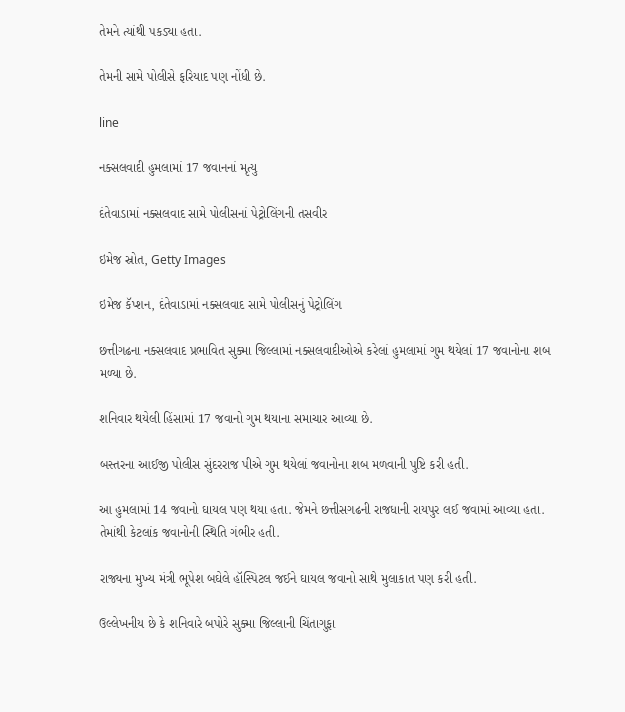તેમને ત્યાંથી પકડ્યા હતા.

તેમની સામે પોલીસે ફરિયાદ પણ નોંધી છે.

line

નક્સલવાદી હુમલામાં 17 જવાનનાં મૃત્યુ

દંતેવાડામાં નક્સલવાદ સામે પોલીસનાં પેટ્રોલિંગની તસવીર

ઇમેજ સ્રોત, Getty Images

ઇમેજ કૅપ્શન, દંતેવાડામાં નક્સલવાદ સામે પોલીસનું પેટ્રોલિંગ

છત્તીગઢના નક્સલવાદ પ્રભાવિત સુક્મા જિલ્લામાં નક્સલવાદીઓએ કરેલાં હુમલામાં ગુમ થયેલાં 17 જવાનોના શબ મળ્યા છે.

શનિવાર થયેલી હિંસામાં 17 જવાનો ગુમ થયાના સમાચાર આવ્યા છે.

બસ્તરના આઈજી પોલીસ સુંદરરાજ પીએ ગુમ થયેલાં જવાનોના શબ મળવાની પુષ્ટિ કરી હતી.

આ હુમલામાં 14 જવાનો ઘાયલ પણ થયા હતા. જેમને છત્તીસગઢની રાજધાની રાયપુર લઈ જવામાં આવ્યા હતા. તેમાંથી કેટલાંક જવાનોની સ્થિતિ ગંભીર હતી.

રાજ્યના મુખ્ય મંત્રી ભૂપેશ બઘેલે હૉસ્પિટલ જઈને ઘાયલ જવાનો સાથે મુલાકાત પણ કરી હતી.

ઉલ્લેખનીય છે કે શનિવારે બપોરે સુક્મા જિલ્લાની ચિંતાગુફા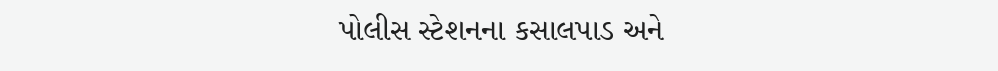પોલીસ સ્ટેશનના કસાલપાડ અને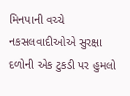મિનપાની વચ્ચે નકસલવાદીઓએ સુરક્ષા દળોની એક ટુકડી પર હુમલો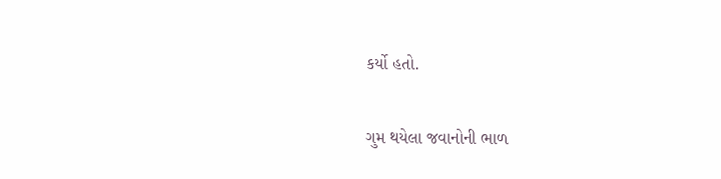કર્યો હતો.

ગુમ થયેલા જવાનોની ભાળ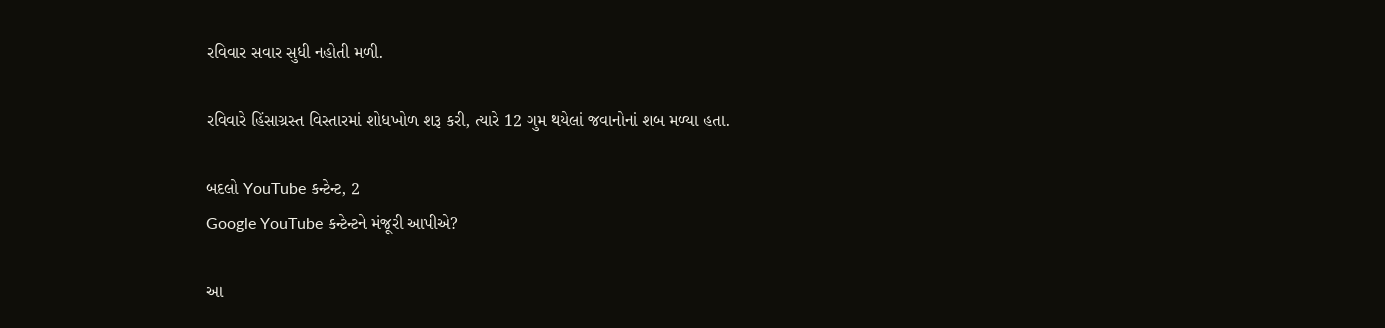રવિવાર સવાર સુધી નહોતી મળી.

રવિવારે હિંસાગ્રસ્ત વિસ્તારમાં શોધખોળ શરૂ કરી, ત્યારે 12 ગુમ થયેલાં જવાનોનાં શબ મળ્યા હતા.

બદલો YouTube કન્ટેન્ટ, 2
Google YouTube કન્ટેન્ટને મંજૂરી આપીએ?

આ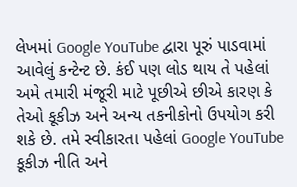લેખમાં Google YouTube દ્વારા પૂરું પાડવામાં આવેલું કન્ટેન્ટ છે. કંઈ પણ લોડ થાય તે પહેલાં અમે તમારી મંજૂરી માટે પૂછીએ છીએ કારણ કે તેઓ કૂકીઝ અને અન્ય તકનીકોનો ઉપયોગ કરી શકે છે. તમે સ્વીકારતા પહેલાં Google YouTube કૂકીઝ નીતિ અને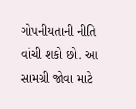ગોપનીયતાની નીતિ વાંચી શકો છો. આ સામગ્રી જોવા માટે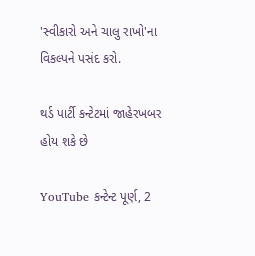'સ્વીકારો અને ચાલુ રાખો'ના વિકલ્પને પસંદ કરો.

થર્ડ પાર્ટી કન્ટેટમાં જાહેરખબર હોય શકે છે

YouTube કન્ટેન્ટ પૂર્ણ, 2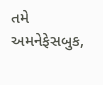તમે અમનેફેસબુક,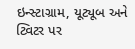ઇન્સ્ટાગ્રામ, યૂટ્યૂબ અને ટ્વિટર પર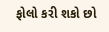ફોલો કરી શકો છો